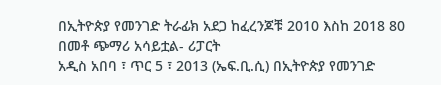በኢትዮጵያ የመንገድ ትራፊክ አደጋ ከፈረንጆቹ 2010 እስከ 2018 80 በመቶ ጭማሪ አሳይቷል- ሪፓርት
አዲስ አበባ ፣ ጥር 5 ፣ 2013 (ኤፍ.ቢ.ሲ) በኢትዮጵያ የመንገድ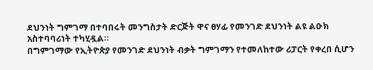ደህንነት ግምገማ በተባበሩት መንግስታት ድርጅት ዋና ፀሃፊ የመንገድ ደህንነት ልዩ ልዑክ አስተባባሪነት ተካሂዷል።
በግምገማው የኢትዮጵያ የመንገድ ደህንነት ብቃት ግምገማን የተመለከተው ሪፓርት የቀረበ ሲሆን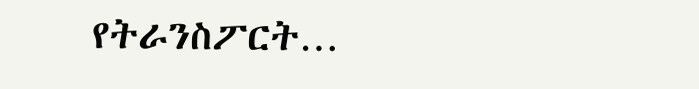የትራንስፖርት…